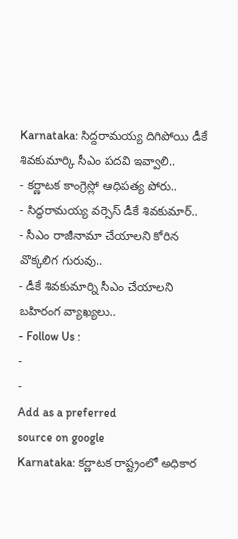Karnataka: సిద్దరామయ్య దిగిపోయి డీకే శివకుమార్కి సీఎం పదవి ఇవ్వాలి..
- కర్ణాటక కాంగ్రెస్లో ఆధిపత్య పోరు..
- సిద్ధరామయ్య వర్సెస్ డీకే శివకుమార్..
- సీఎం రాజీనామా చేయాలని కోరిన వొక్కలిగ గురువు..
- డీకే శివకుమార్ని సీఎం చేయాలని బహిరంగ వ్యాఖ్యలు..
- Follow Us :
-
-
Add as a preferred
source on google
Karnataka: కర్ణాటక రాష్ట్రంలో అధికార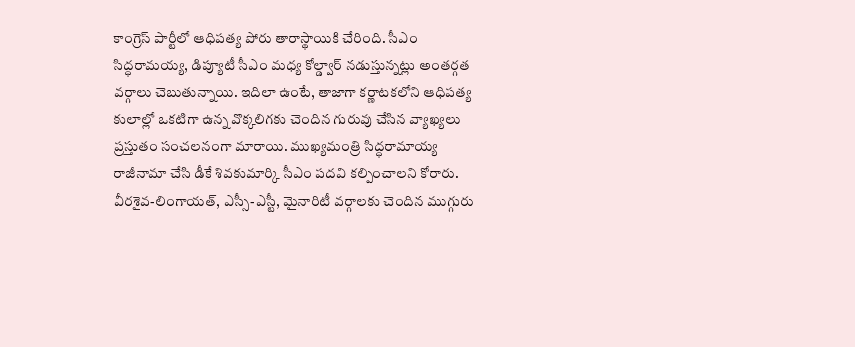కాంగ్రెస్ పార్టీలో ఆధిపత్య పోరు తారాస్థాయికి చేరింది. సీఎం సిద్ధరామయ్య, డిప్యూటీ సీఎం మధ్య కోల్డ్వార్ నడుస్తున్నట్లు అంతర్గత వర్గాలు చెబుతున్నాయి. ఇదిలా ఉంటే, తాజాగా కర్ణాటకలోని ఆధిపత్య కులాల్లో ఒకటిగా ఉన్న వొక్కలిగకు చెందిన గురువు చేసిన వ్యాఖ్యలు ప్రస్తుతం సంచలనంగా మారాయి. ముఖ్యమంత్రి సిద్ధరామాయ్య రాజీనామా చేసి డీకే శివకుమార్కి సీఎం పదవి కల్పించాలని కోరారు. వీరశైవ-లింగాయత్, ఎస్సీ-ఎస్టీ, మైనారిటీ వర్గాలకు చెందిన ముగ్గురు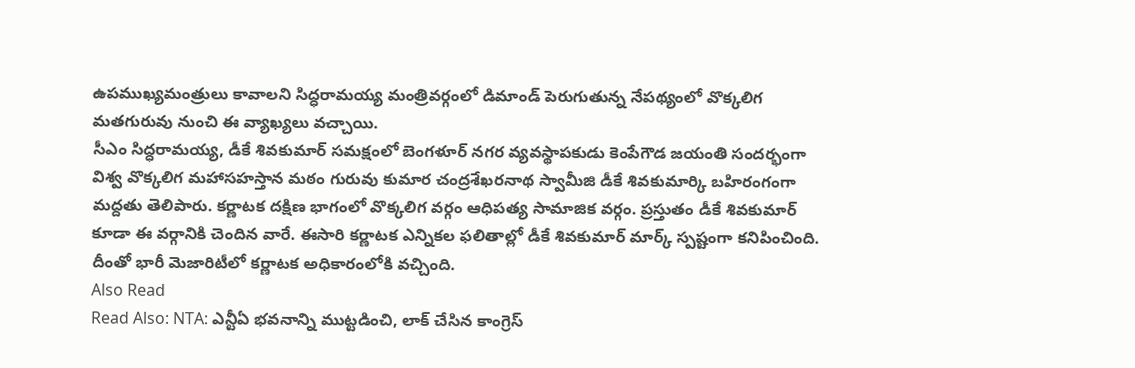ఉపముఖ్యమంత్రులు కావాలని సిద్ధరామయ్య మంత్రివర్గంలో డిమాండ్ పెరుగుతున్న నేపథ్యంలో వొక్కలిగ మతగురువు నుంచి ఈ వ్యాఖ్యలు వచ్చాయి.
సీఎం సిద్ధరామయ్య, డీకే శివకుమార్ సమక్షంలో బెంగళూర్ నగర వ్యవస్థాపకుడు కెంపేగౌడ జయంతి సందర్భంగా విశ్వ వొక్కలిగ మహాసహస్తాన మఠం గురువు కుమార చంద్రశేఖరనాథ స్వామీజి డీకే శివకుమార్కి బహిరంగంగా మద్దతు తెలిపారు. కర్ణాటక దక్షిణ భాగంలో వొక్కలిగ వర్గం ఆధిపత్య సామాజిక వర్గం. ప్రస్తుతం డీకే శివకుమార్ కూడా ఈ వర్గానికి చెందిన వారే. ఈసారి కర్ణాటక ఎన్నికల ఫలితాల్లో డీకే శివకుమార్ మార్క్ స్పష్టంగా కనిపించింది. దీంతో భారీ మెజారిటీలో కర్ణాటక అధికారంలోకి వచ్చింది.
Also Read
Read Also: NTA: ఎన్టీఏ భవనాన్ని ముట్టడించి, లాక్ చేసిన కాంగ్రెస్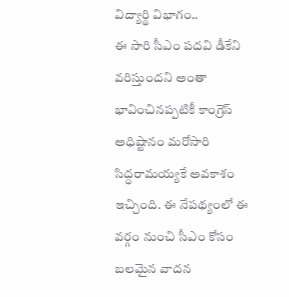విద్యార్థి విభాగం..
ఈ సారి సీఎం పదవి డీకేని వరిస్తుందని అంతా భావించినప్పటికీ కాంగ్రెస్ అధిష్టానం మరోసారి సిద్ధరామయ్యకే అవకాశం ఇచ్చింది. ఈ నేపథ్యంలో ఈ వర్గం నుంచి సీఎం కోసం బలమైన వాదన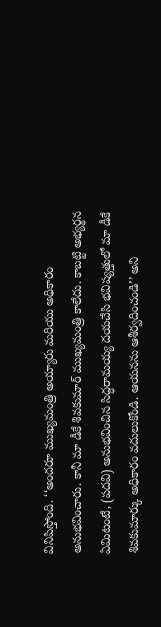వినిపిస్తోంది. ‘‘అందరూ ముఖ్యమంత్రి అయ్యారు మరియు అధికారం అనుభవించారు. కానీ మా డీకే శివకుమార్ ముఖ్యమంత్రి కాలేదు. కాబట్టి అభ్యర్థన ఏమిటంటే, (పదవి) అనుభవించిన సిద్ధరామయ్య దయచేసి భవిష్యత్తులో మా డీకే శివకుమార్కు అధికారం వదులుకోండి. ఆయనను ఆశీర్వదించండి’’ అని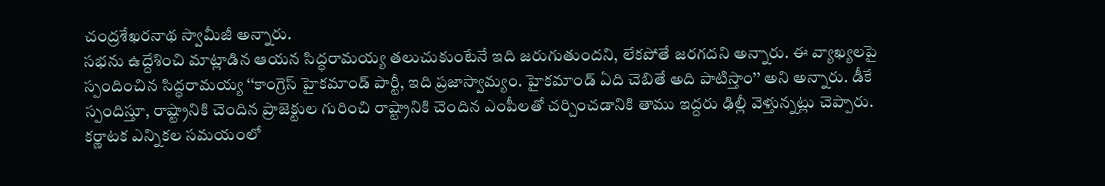చంద్రశేఖరనాథ స్వామీజీ అన్నారు.
సభను ఉద్దేశించి మాట్లాడిన ఆయన సిద్ధరామయ్య తలుచుకుంటేనే ఇది జరుగుతుందని, లేకపోతే జరగదని అన్నారు. ఈ వ్యాఖ్యలపై స్పందించిన సిద్ధరామయ్య ‘‘కాంగ్రెస్ హైకమాండ్ పార్టీ, ఇది ప్రజాస్వామ్యం. హైకమాండ్ ఏది చెబితే అది పాటిస్తాం’’ అని అన్నారు. డీకే స్పందిస్తూ, రాష్ట్రానికి చెందిన ప్రాజెక్టుల గురించి రాష్ట్రానికి చెందిన ఎంపీలతో చర్చించడానికి తాము ఇద్దరు ఢిల్లీ వెళ్తున్నట్లు చెప్పారు.
కర్ణాటక ఎన్నికల సమయంలో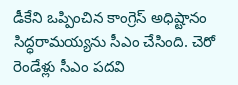డీకేని ఒప్పించిన కాంగ్రెస్ అధిష్టానం సిద్ధరామయ్యను సీఎం చేసింది. చెరో రెండేళ్లు సీఎం పదవి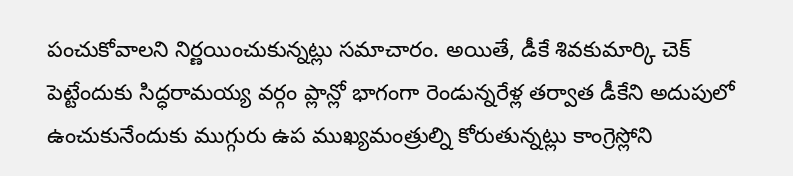పంచుకోవాలని నిర్ణయించుకున్నట్లు సమాచారం. అయితే, డీకే శివకుమార్కి చెక్ పెట్టేందుకు సిద్ధరామయ్య వర్గం ప్లాన్లో భాగంగా రెండున్నరేళ్ల తర్వాత డీకేని అదుపులో ఉంచుకునేందుకు ముగ్గురు ఉప ముఖ్యమంత్రుల్ని కోరుతున్నట్లు కాంగ్రెస్లోని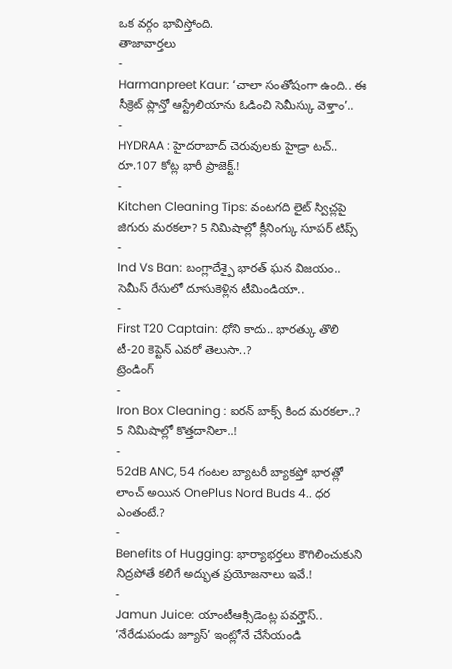ఒక వర్గం భావిస్తోంది.
తాజావార్తలు
-
Harmanpreet Kaur: ‘చాలా సంతోషంగా ఉంది.. ఈ సీక్రెట్ ప్లాన్తో ఆస్ట్రేలియాను ఓడించి సెమీస్కు వెళ్తాం’..
-
HYDRAA : హైదరాబాద్ చెరువులకు హైడ్రా టచ్.. రూ.107 కోట్ల భారీ ప్రాజెక్ట్.!
-
Kitchen Cleaning Tips: వంటగది లైట్ స్విచ్లపై జిగురు మరకలా? 5 నిమిషాల్లో క్లీనింగ్కు సూపర్ టిప్స్
-
Ind Vs Ban: బంగ్లాదేశ్పై భారత్ ఘన విజయం.. సెమీస్ రేసులో దూసుకెళ్లిన టీమిండియా..
-
First T20 Captain: ధోని కాదు.. భారత్కు తొలి టీ-20 కెప్టెన్ ఎవరో తెలుసా..?
ట్రెండింగ్
-
Iron Box Cleaning : ఐరన్ బాక్స్ కింద మరకలా..? 5 నిమిషాల్లో కొత్తదానిలా..!
-
52dB ANC, 54 గంటల బ్యాటరీ బ్యాకప్తో భారత్లో లాంచ్ అయిన OnePlus Nord Buds 4.. ధర ఎంతంటే.?
-
Benefits of Hugging: భార్యాభర్తలు కౌగిలించుకుని నిద్రపోతే కలిగే అద్భుత ప్రయోజనాలు ఇవే.!
-
Jamun Juice: యాంటీఆక్సిడెంట్ల పవర్హౌస్.. ‘నేరేడుపండు జ్యూస్’ ఇంట్లోనే చేసేయండి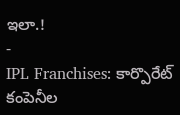ఇలా.!
-
IPL Franchises: కార్పొరేట్ కంపెనీల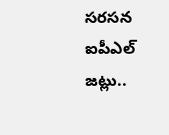సరసన ఐపీఎల్ జట్లు..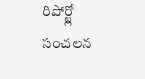రిపోర్ట్లో సంచలన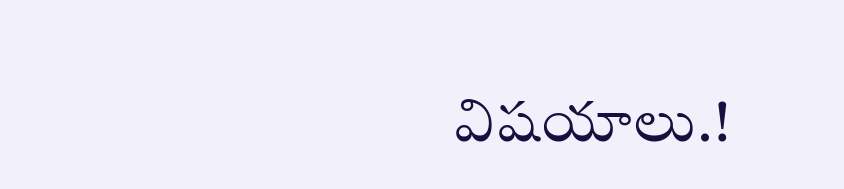విషయాలు.!